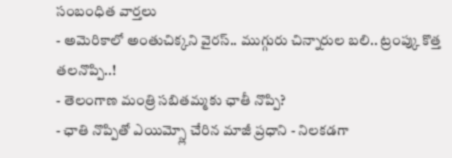సంబంధిత వార్తలు
- అమెరికాలో అంతుచిక్కని వైరస్.. ముగ్గురు చిన్నారుల బలి.. ట్రంప్కు కొత్త తలనొప్పి..!
- తెలంగాణ మంత్రి సబితమ్మకు ఛాతీ నొప్పి?
- ఛాతి నొప్పితో ఎయిమ్స్లో చేరిన మాజీ ప్రధాని - నిలకడగా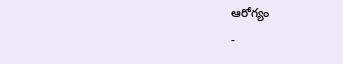ఆరోగ్యం
-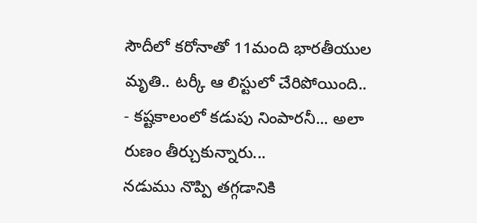సౌదీలో కరోనాతో 11మంది భారతీయుల మృతి.. టర్కీ ఆ లిస్టులో చేరిపోయింది..
- కష్టకాలంలో కడుపు నింపారనీ... అలా రుణం తీర్చుకున్నారు...
నడుము నొప్పి తగ్గడానికి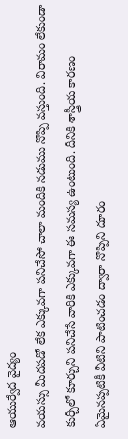ఆయుర్వేద వైద్యం
వయస్సు మీదపడో లేక ఎక్కువగా పనిచేసో చాలా మందికి నడుము నొప్పి వస్తుంది. విరామం లేకుండా కుర్చీలో కూర్చుని పనిచేసే వారికి ఎక్కువగా ఈ సమస్య ఉంటుంది. దీనికి శాస్త్రీయ కారణం ఏమైనప్పటికీ వీటిని పాటించడం ద్వారా నొప్పిని దూరం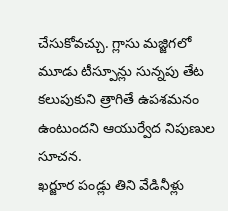చేసుకోవచ్చు. గ్లాసు మజ్జిగలో మూడు టీస్పూన్లు సున్నపు తేట కలుపుకుని త్రాగితే ఉపశమనం ఉంటుందని ఆయుర్వేద నిపుణుల సూచన.
ఖర్జూర పండ్లు తిని వేడినీళ్లు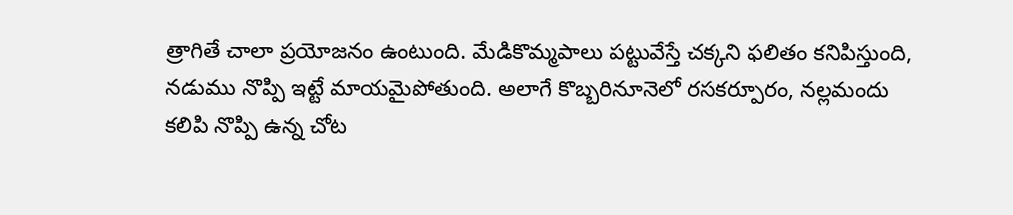త్రాగితే చాలా ప్రయోజనం ఉంటుంది. మేడికొమ్మపాలు పట్టువేస్తే చక్కని ఫలితం కనిపిస్తుంది, నడుము నొప్పి ఇట్టే మాయమైపోతుంది. అలాగే కొబ్బరినూనెలో రసకర్పూరం, నల్లమందు కలిపి నొప్పి ఉన్న చోట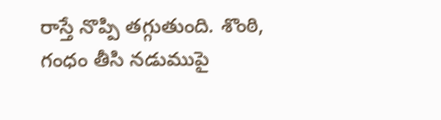రాస్తే నొప్పి తగ్గుతుంది. శొంఠి, గంధం తీసి నడుముపై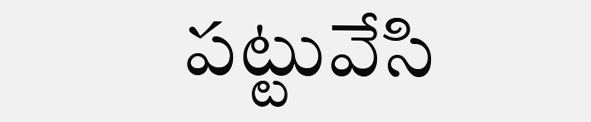పట్టువేసి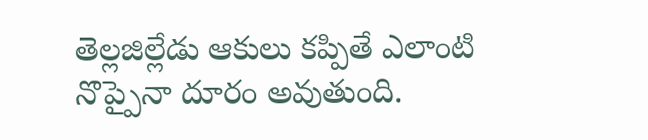తెల్లజిల్లేడు ఆకులు కప్పితే ఎలాంటి నొప్పైనా దూరం అవుతుంది.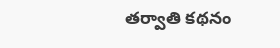తర్వాతి కథనం